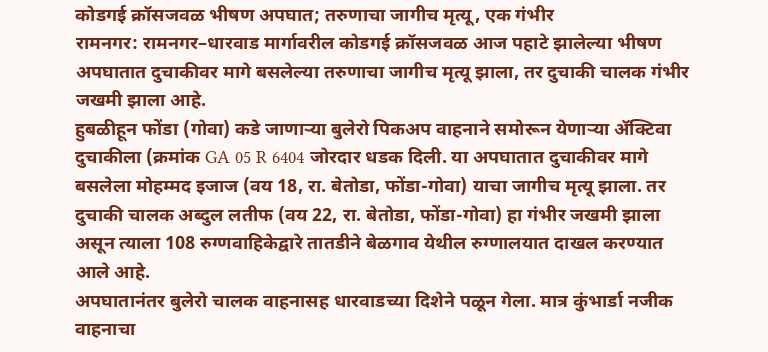कोडगई क्रॉसजवळ भीषण अपघात; तरुणाचा जागीच मृत्यू, एक गंभीर
रामनगर: रामनगर–धारवाड मार्गावरील कोडगई क्रॉसजवळ आज पहाटे झालेल्या भीषण अपघातात दुचाकीवर मागे बसलेल्या तरुणाचा जागीच मृत्यू झाला, तर दुचाकी चालक गंभीर जखमी झाला आहे.
हुबळीहून फोंडा (गोवा) कडे जाणाऱ्या बुलेरो पिकअप वाहनाने समोरून येणाऱ्या ॲक्टिवा दुचाकीला (क्रमांक GA 05 R 6404 जोरदार धडक दिली. या अपघातात दुचाकीवर मागे बसलेला मोहम्मद इजाज (वय 18, रा. बेतोडा, फोंडा-गोवा) याचा जागीच मृत्यू झाला. तर दुचाकी चालक अब्दुल लतीफ (वय 22, रा. बेतोडा, फोंडा-गोवा) हा गंभीर जखमी झाला असून त्याला 108 रुग्णवाहिकेद्वारे तातडीने बेळगाव येथील रुग्णालयात दाखल करण्यात आले आहे.
अपघातानंतर बुलेरो चालक वाहनासह धारवाडच्या दिशेने पळून गेला. मात्र कुंभार्डा नजीक वाहनाचा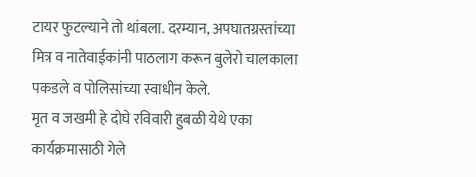टायर फुटल्याने तो थांबला. दरम्यान, अपघातग्रस्तांच्या मित्र व नातेवाईकांनी पाठलाग करून बुलेरो चालकाला पकडले व पोलिसांच्या स्वाधीन केले.
मृत व जखमी हे दोघे रविवारी हुबळी येथे एका कार्यक्रमासाठी गेले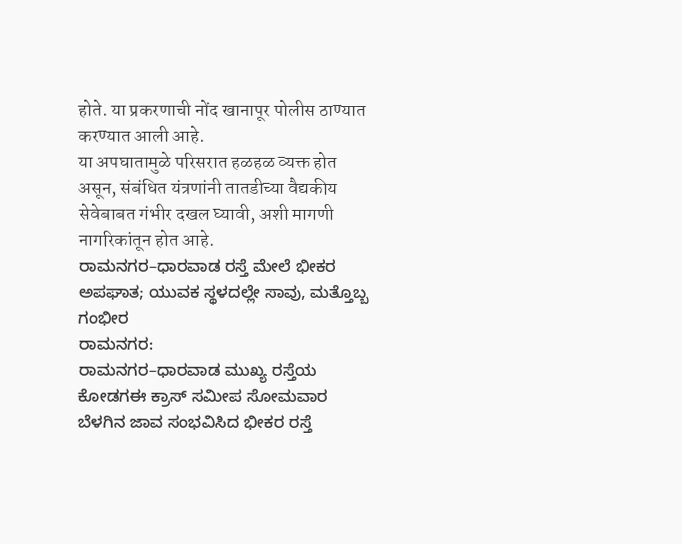होते. या प्रकरणाची नोंद खानापूर पोलीस ठाण्यात करण्यात आली आहे.
या अपघातामुळे परिसरात हळहळ व्यक्त होत असून, संबंधित यंत्रणांनी तातडीच्या वैद्यकीय सेवेबाबत गंभीर दखल घ्यावी, अशी मागणी नागरिकांतून होत आहे.
ರಾಮನಗರ–ಧಾರವಾಡ ರಸ್ತೆ ಮೇಲೆ ಭೀಕರ ಅಪಘಾತ; ಯುವಕ ಸ್ಥಳದಲ್ಲೇ ಸಾವು, ಮತ್ತೊಬ್ಬ ಗಂಭೀರ
ರಾಮನಗರ:
ರಾಮನಗರ–ಧಾರವಾಡ ಮುಖ್ಯ ರಸ್ತೆಯ ಕೋಡಗಈ ಕ್ರಾಸ್ ಸಮೀಪ ಸೋಮವಾರ ಬೆಳಗಿನ ಜಾವ ಸಂಭವಿಸಿದ ಭೀಕರ ರಸ್ತೆ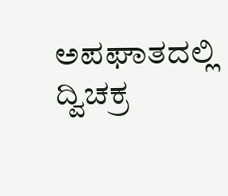ಅಪಘಾತದಲ್ಲಿ ದ್ವಿಚಕ್ರ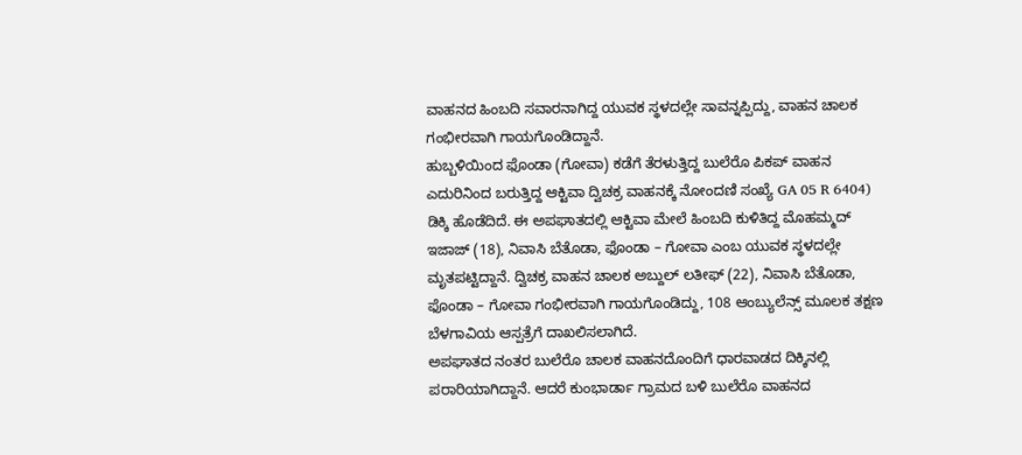ವಾಹನದ ಹಿಂಬದಿ ಸವಾರನಾಗಿದ್ದ ಯುವಕ ಸ್ಥಳದಲ್ಲೇ ಸಾವನ್ನಪ್ಪಿದ್ದು, ವಾಹನ ಚಾಲಕ ಗಂಭೀರವಾಗಿ ಗಾಯಗೊಂಡಿದ್ದಾನೆ.
ಹುಬ್ಬಳಿಯಿಂದ ಫೊಂಡಾ (ಗೋವಾ) ಕಡೆಗೆ ತೆರಳುತ್ತಿದ್ದ ಬುಲೆರೊ ಪಿಕಪ್ ವಾಹನ ಎದುರಿನಿಂದ ಬರುತ್ತಿದ್ದ ಆಕ್ಟಿವಾ ದ್ವಿಚಕ್ರ ವಾಹನಕ್ಕೆ ನೋಂದಣಿ ಸಂಖ್ಯೆ GA 05 R 6404) ಡಿಕ್ಕಿ ಹೊಡೆದಿದೆ. ಈ ಅಪಘಾತದಲ್ಲಿ ಆಕ್ಟಿವಾ ಮೇಲೆ ಹಿಂಬದಿ ಕುಳಿತಿದ್ದ ಮೊಹಮ್ಮದ್ ಇಜಾಜ್ (18), ನಿವಾಸಿ ಬೆತೊಡಾ, ಫೊಂಡಾ – ಗೋವಾ ಎಂಬ ಯುವಕ ಸ್ಥಳದಲ್ಲೇ ಮೃತಪಟ್ಟಿದ್ದಾನೆ. ದ್ವಿಚಕ್ರ ವಾಹನ ಚಾಲಕ ಅಬ್ದುಲ್ ಲತೀಫ್ (22), ನಿವಾಸಿ ಬೆತೊಡಾ, ಫೊಂಡಾ – ಗೋವಾ ಗಂಭೀರವಾಗಿ ಗಾಯಗೊಂಡಿದ್ದು, 108 ಆಂಬ್ಯುಲೆನ್ಸ್ ಮೂಲಕ ತಕ್ಷಣ ಬೆಳಗಾವಿಯ ಆಸ್ಪತ್ರೆಗೆ ದಾಖಲಿಸಲಾಗಿದೆ.
ಅಪಘಾತದ ನಂತರ ಬುಲೆರೊ ಚಾಲಕ ವಾಹನದೊಂದಿಗೆ ಧಾರವಾಡದ ದಿಕ್ಕಿನಲ್ಲಿ ಪರಾರಿಯಾಗಿದ್ದಾನೆ. ಆದರೆ ಕುಂಭಾರ್ಡಾ ಗ್ರಾಮದ ಬಳಿ ಬುಲೆರೊ ವಾಹನದ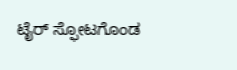ಟೈರ್ ಸ್ಫೋಟಗೊಂಡ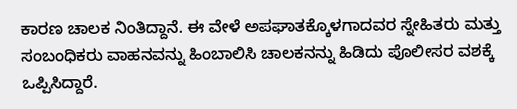ಕಾರಣ ಚಾಲಕ ನಿಂತಿದ್ದಾನೆ. ಈ ವೇಳೆ ಅಪಘಾತಕ್ಕೊಳಗಾದವರ ಸ್ನೇಹಿತರು ಮತ್ತು ಸಂಬಂಧಿಕರು ವಾಹನವನ್ನು ಹಿಂಬಾಲಿಸಿ ಚಾಲಕನನ್ನು ಹಿಡಿದು ಪೊಲೀಸರ ವಶಕ್ಕೆ ಒಪ್ಪಿಸಿದ್ದಾರೆ.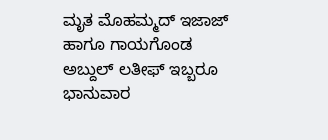ಮೃತ ಮೊಹಮ್ಮದ್ ಇಜಾಜ್ ಹಾಗೂ ಗಾಯಗೊಂಡ ಅಬ್ದುಲ್ ಲತೀಫ್ ಇಬ್ಬರೂ ಭಾನುವಾರ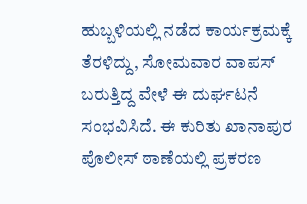ಹುಬ್ಬಳಿಯಲ್ಲಿ ನಡೆದ ಕಾರ್ಯಕ್ರಮಕ್ಕೆ ತೆರಳಿದ್ದು, ಸೋಮವಾರ ವಾಪಸ್ ಬರುತ್ತಿದ್ದ ವೇಳೆ ಈ ದುರ್ಘಟನೆ ಸಂಭವಿಸಿದೆ. ಈ ಕುರಿತು ಖಾನಾಪುರ ಪೊಲೀಸ್ ಠಾಣೆಯಲ್ಲಿ ಪ್ರಕರಣ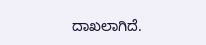ದಾಖಲಾಗಿದೆ.